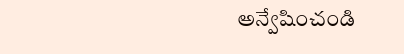అన్వేషించండి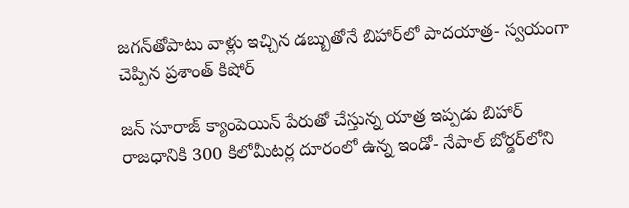జగన్‌తోపాటు వాళ్లు ఇచ్చిన డబ్బుతోనే బిహార్‌లో పాదయాత్ర- స్వయంగా చెప్పిన ప్రశాంత్‌ కిషోర్‌

జన్ సూరాజ్‌ క్యాంపెయిన్‌ పేరుతో చేస్తున్న యాత్ర ఇప్పడు బిహార్‌ రాజధానికి 300 కిలోమీటర్ల దూరంలో ఉన్న ఇండో- నేపాల్‌ బోర్డర్‌లోని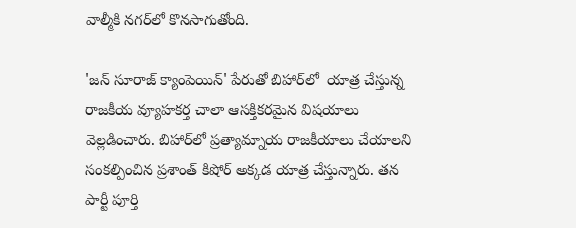వాల్మీకి నగర్‌లో కొనసాగుతోంది.

'జన్ సూరాజ్ క్యాంపెయిన్' పేరుతో బిహార్‌లో  యాత్ర చేస్తున్న రాజకీయ వ్యూహకర్త చాలా ఆసక్తికరమైన విషయాలు వెల్లడించారు. బిహార్‌లో ప్రత్యామ్నాయ రాజకీయాలు చేయాలని సంకల్పించిన ప్రశాంత్‌ కిషోర్‌ అక్కడ యాత్ర చేస్తున్నారు. తన పార్టీ పూర్తి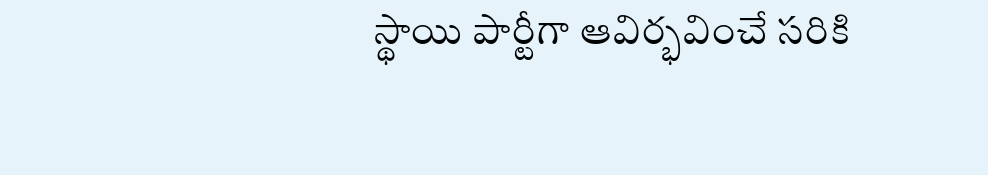స్థాయి పార్టీగా ఆవిర్భవించే సరికి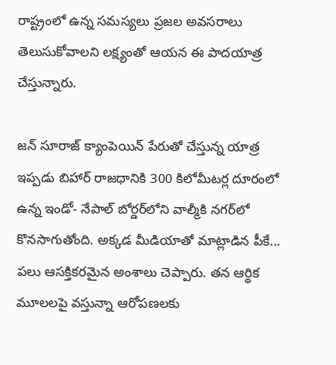రాష్ట్రంలో ఉన్న సమస్యలు ప్రజల అవసరాలు తెలుసుకోవాలని లక్ష్యంతో ఆయన ఈ పాదయాత్ర చేస్తున్నారు.

జన్ సూరాజ్‌ క్యాంపెయిన్‌ పేరుతో చేస్తున్న యాత్ర ఇప్పడు బిహార్‌ రాజధానికి 300 కిలోమీటర్ల దూరంలో ఉన్న ఇండో- నేపాల్‌ బోర్డర్‌లోని వాల్మీకి నగర్‌లో కొనసాగుతోంది. అక్కడ మీడియాతో మాట్లాడిన పీకే... పలు ఆసక్తికరమైన అంశాలు చెప్పారు. తన ఆర్థిక మూలలపై వస్తున్నా ఆరోపణలకు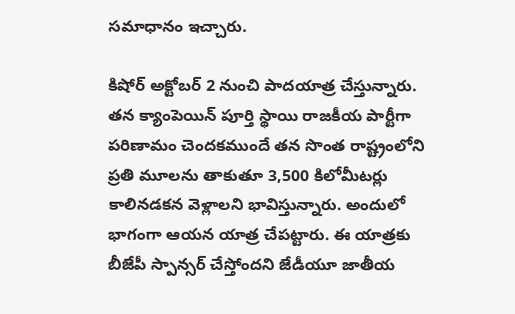సమాధానం ఇచ్చారు.

కిషోర్ అక్టోబర్ 2 నుంచి పాదయాత్ర చేస్తున్నారు. తన క్యాంపెయిన్‌ పూర్తి స్థాయి రాజకీయ పార్టీగా పరిణామం చెందకముందే తన సొంత రాష్ట్రంలోని ప్రతి మూలను తాకుతూ 3,500 కిలోమీటర్లు కాలినడకన వెళ్లాలని భావిస్తున్నారు. అందులో భాగంగా ఆయన యాత్ర చేపట్టారు. ఈ యాత్రకు బీజేపీ స్పాన్సర్‌ చేస్తోందని జేడీయూ జాతీయ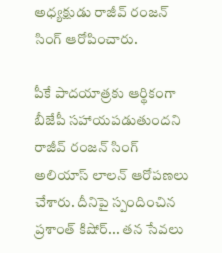అధ్యక్షుడు రాజీవ్‌ రంజన్ సింగ్ ఆరోపించారు.

పీకే పాదయాత్రకు ఆర్థికంగా బీజేపీ సహాయపడుతుందని రాజీవ్ రంజన్ సింగ్ అలియాస్ లాలన్ ఆరోపణలు చేశారు. దీనిపై స్పందించిన ప్రశాంత్ కిషోర్‌... తన సేవలు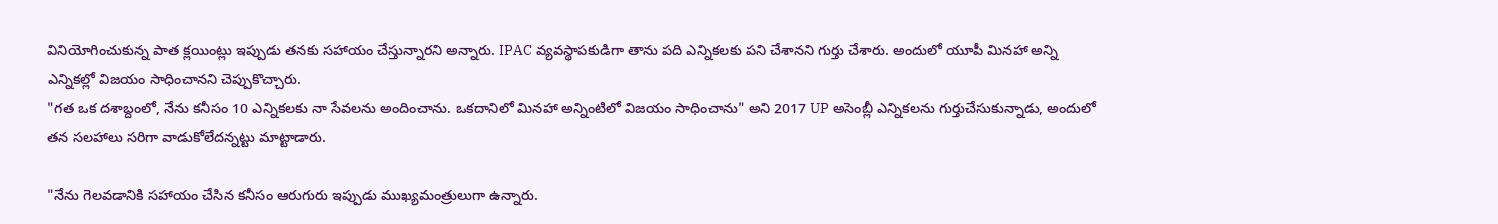వినియోగించుకున్న పాత క్లయింట్లు ఇప్పుడు తనకు సహాయం చేస్తున్నారని అన్నారు. IPAC వ్యవస్థాపకుడిగా తాను పది ఎన్నికలకు పని చేశానని గుర్తు చేశారు. అందులో యూపీ మినహా అన్ని ఎన్నికల్లో విజయం సాధించానని చెప్పుకొచ్చారు.
"గత ఒక దశాబ్దంలో, నేను కనీసం 10 ఎన్నికలకు నా సేవలను అందించాను. ఒకదానిలో మినహా అన్నింటిలో విజయం సాధించాను" అని 2017 UP అసెంబ్లీ ఎన్నికలను గుర్తుచేసుకున్నాడు, అందులో తన సలహాలు సరిగా వాడుకోలేదన్నట్టు మాట్టాడారు.

"నేను గెలవడానికి సహాయం చేసిన కనీసం ఆరుగురు ఇప్పుడు ముఖ్యమంత్రులుగా ఉన్నారు.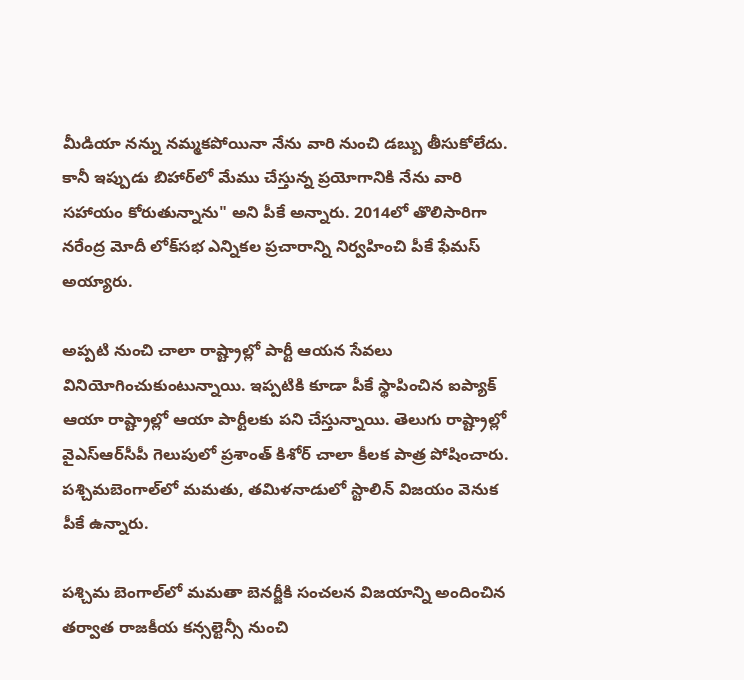మీడియా నన్ను నమ్మకపోయినా నేను వారి నుంచి డబ్బు తీసుకోలేదు. కానీ ఇప్పుడు బిహార్‌లో మేము చేస్తున్న ప్రయోగానికి నేను వారి సహాయం కోరుతున్నాను" అని పీకే అన్నారు. 2014లో తొలిసారిగా నరేంద్ర మోదీ లోక్‌సభ ఎన్నికల ప్రచారాన్ని నిర్వహించి పీకే ఫేమస్‌ అయ్యారు.

అప్పటి నుంచి చాలా రాష్ట్రాల్లో పార్టీ ఆయన సేవలు వినియోగించుకుంటున్నాయి. ఇప్పటికి కూడా పీకే స్థాపించిన ఐప్యాక్‌ ఆయా రాష్ట్రాల్లో ఆయా పార్టీలకు పని చేస్తున్నాయి. తెలుగు రాష్ట్రాల్లో వైఎస్‌ఆర్‌సీపీ గెలుపులో ప్రశాంత్‌ కిశోర్ చాలా కీలక పాత్ర పోషించారు. పశ్చిమబెంగాల్‌లో మమతు, తమిళనాడులో స్టాలిన్‌ విజయం వెనుక పీకే ఉన్నారు.

పశ్చిమ బెంగాల్‌లో మమతా బెనర్జీకి సంచలన విజయాన్ని అందించిన తర్వాత రాజకీయ కన్సల్టెన్సీ నుంచి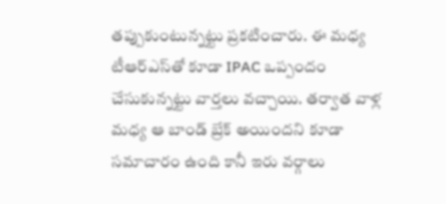తప్పుకుంటున్నట్టు ప్రకటించారు. ఈ మధ్య టీఆర్‌ఎస్‌తో కూడా IPAC ఒప్పందం చేసుకున్నట్టు వార్తలు వచ్చాయి. తర్వాత వాళ్ల మధ్య ఆ బాండ్‌ బ్రేక్ అయిందని కూడా సమాచారం ఉంది కానీ ఇరు వర్గాలు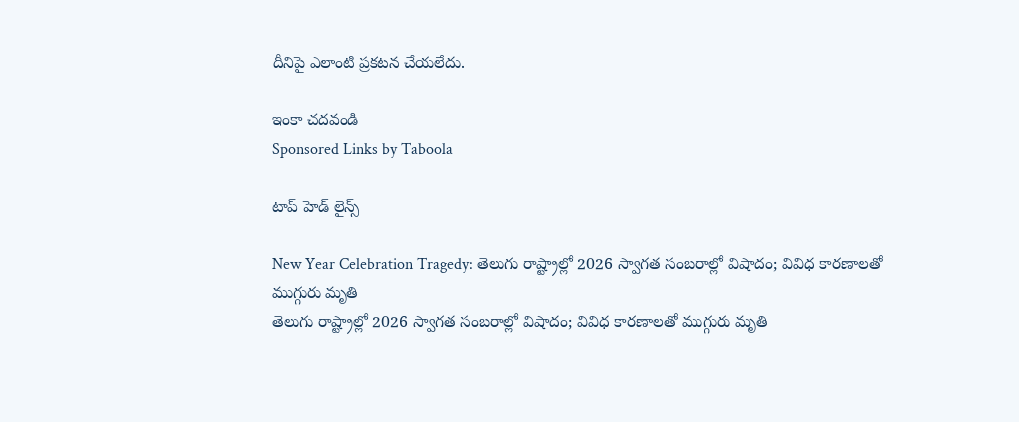దీనిపై ఎలాంటి ప్రకటన చేయలేదు.

ఇంకా చదవండి
Sponsored Links by Taboola

టాప్ హెడ్ లైన్స్

New Year Celebration Tragedy: తెలుగు రాష్ట్రాల్లో 2026 స్వాగత సంబరాల్లో విషాదం; వివిధ కారణాలతో ముగ్గురు మృతి
తెలుగు రాష్ట్రాల్లో 2026 స్వాగత సంబరాల్లో విషాదం; వివిధ కారణాలతో ముగ్గురు మృతి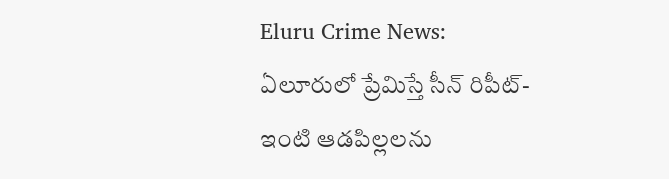Eluru Crime News: ఏలూరులో ప్రేమిస్తే సీన్‌ రిపీట్‌- ఇంటి ఆడపిల్లలను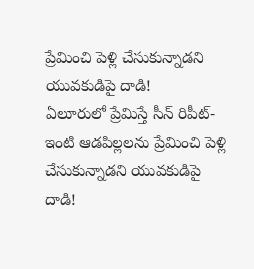ప్రేమించి పెళ్లి చేసుకున్నాడని యువకుడిపై దాడి!
ఏలూరులో ప్రేమిస్తే సీన్‌ రిపీట్‌- ఇంటి ఆడపిల్లలను ప్రేమించి పెళ్లి చేసుకున్నాడని యువకుడిపై దాడి!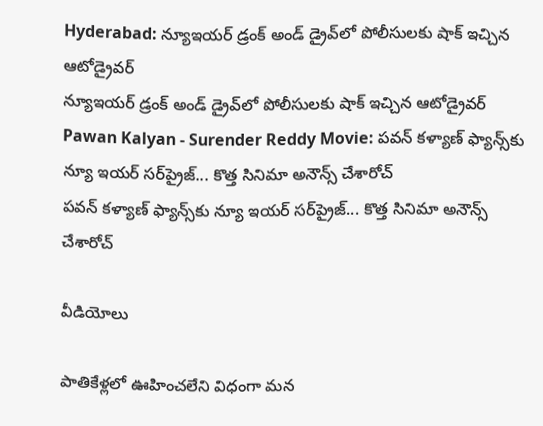Hyderabad: న్యూఇయర్ డ్రంక్ అండ్ డ్రైవ్‌లో పోలీసులకు షాక్ ఇచ్చిన ఆటోడ్రైవర్
న్యూఇయర్ డ్రంక్ అండ్ డ్రైవ్‌లో పోలీసులకు షాక్ ఇచ్చిన ఆటోడ్రైవర్
Pawan Kalyan - Surender Reddy Movie: పవన్ కళ్యాణ్ ఫ్యాన్స్‌కు న్యూ ఇయర్ సర్‌ప్రైజ్... కొత్త సినిమా అనౌన్స్ చేశారోచ్
పవన్ కళ్యాణ్ ఫ్యాన్స్‌కు న్యూ ఇయర్ సర్‌ప్రైజ్... కొత్త సినిమా అనౌన్స్ చేశారోచ్

వీడియోలు

పాతికేళ్లలో ఊహించలేని విధంగా మన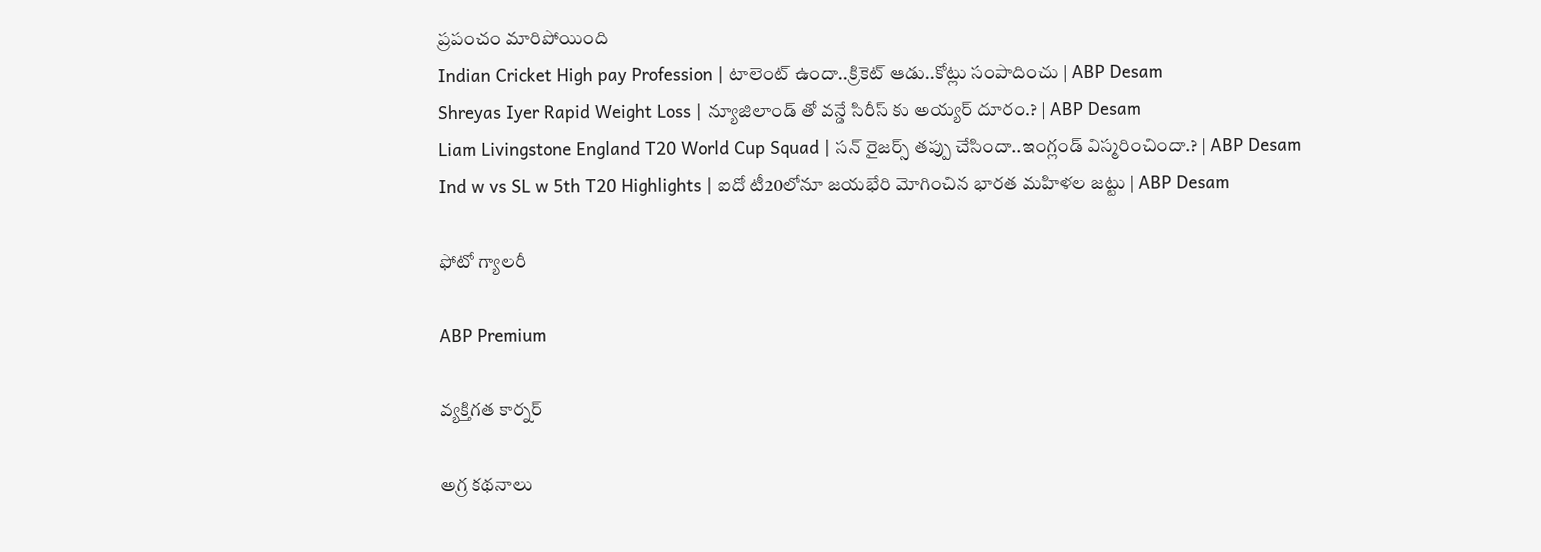ప్రపంచం మారిపోయింది
Indian Cricket High pay Profession | టాలెంట్ ఉందా..క్రికెట్ ఆడు..కోట్లు సంపాదించు | ABP Desam
Shreyas Iyer Rapid Weight Loss | న్యూజిలాండ్ తో వన్డే సిరీస్ కు అయ్యర్ దూరం.? | ABP Desam
Liam Livingstone England T20 World Cup Squad | సన్ రైజర్స్ తప్పు చేసిందా..ఇంగ్లండ్ విస్మరించిందా.? | ABP Desam
Ind w vs SL w 5th T20 Highlights | ఐదో టీ20లోనూ జయభేరి మోగించిన భారత మహిళల జట్టు | ABP Desam

ఫోటో గ్యాలరీ

ABP Premium

వ్యక్తిగత కార్నర్

అగ్ర కథనాలు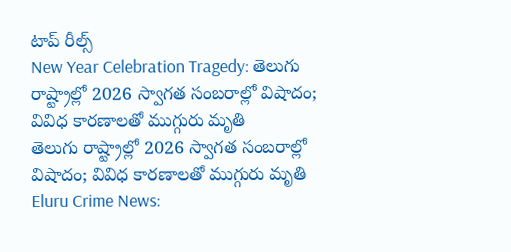టాప్ రీల్స్
New Year Celebration Tragedy: తెలుగు రాష్ట్రాల్లో 2026 స్వాగత సంబరాల్లో విషాదం; వివిధ కారణాలతో ముగ్గురు మృతి
తెలుగు రాష్ట్రాల్లో 2026 స్వాగత సంబరాల్లో విషాదం; వివిధ కారణాలతో ముగ్గురు మృతి
Eluru Crime News: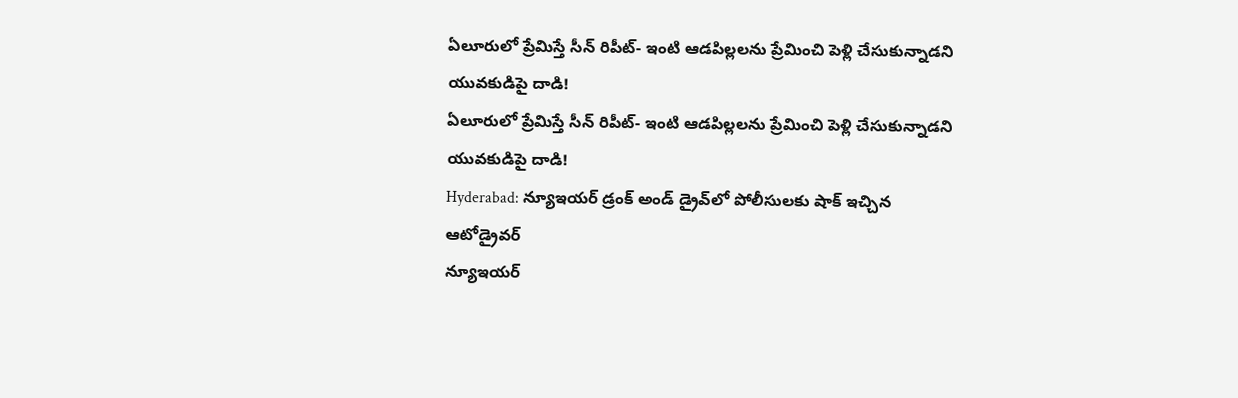ఏలూరులో ప్రేమిస్తే సీన్‌ రిపీట్‌- ఇంటి ఆడపిల్లలను ప్రేమించి పెళ్లి చేసుకున్నాడని యువకుడిపై దాడి!
ఏలూరులో ప్రేమిస్తే సీన్‌ రిపీట్‌- ఇంటి ఆడపిల్లలను ప్రేమించి పెళ్లి చేసుకున్నాడని యువకుడిపై దాడి!
Hyderabad: న్యూఇయర్ డ్రంక్ అండ్ డ్రైవ్‌లో పోలీసులకు షాక్ ఇచ్చిన ఆటోడ్రైవర్
న్యూఇయర్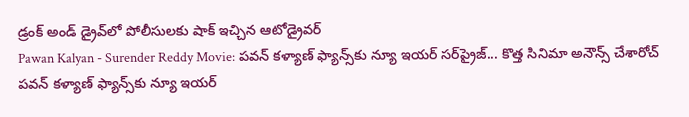డ్రంక్ అండ్ డ్రైవ్‌లో పోలీసులకు షాక్ ఇచ్చిన ఆటోడ్రైవర్
Pawan Kalyan - Surender Reddy Movie: పవన్ కళ్యాణ్ ఫ్యాన్స్‌కు న్యూ ఇయర్ సర్‌ప్రైజ్... కొత్త సినిమా అనౌన్స్ చేశారోచ్
పవన్ కళ్యాణ్ ఫ్యాన్స్‌కు న్యూ ఇయర్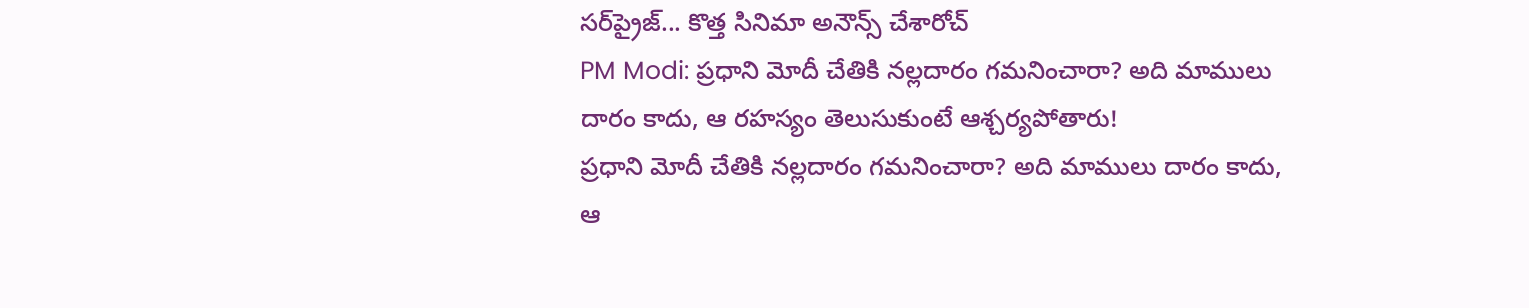సర్‌ప్రైజ్... కొత్త సినిమా అనౌన్స్ చేశారోచ్
PM Modi: ప్రధాని మోదీ చేతికి నల్లదారం గమనించారా? అది మాములు దారం కాదు, ఆ రహస్యం తెలుసుకుంటే ఆశ్చర్యపోతారు!
ప్రధాని మోదీ చేతికి నల్లదారం గమనించారా? అది మాములు దారం కాదు, ఆ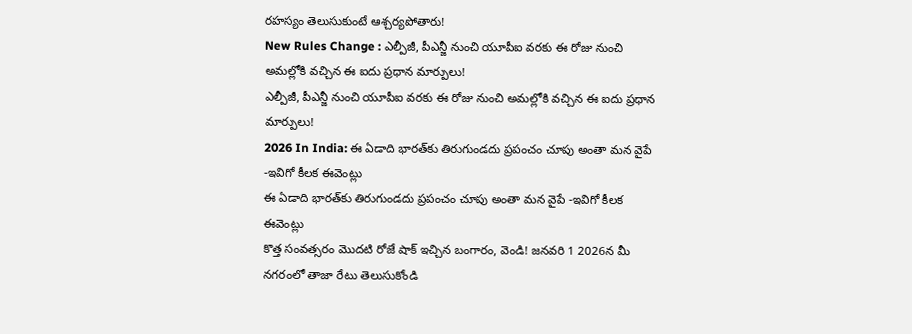రహస్యం తెలుసుకుంటే ఆశ్చర్యపోతారు!
New Rules Change : ఎల్పీజీ, పీఎన్జీ నుంచి యూపీఐ వరకు ఈ రోజు నుంచి అమల్లోకి వచ్చిన ఈ ఐదు ప్రధాన మార్పులు!
ఎల్పీజీ, పీఎన్జీ నుంచి యూపీఐ వరకు ఈ రోజు నుంచి అమల్లోకి వచ్చిన ఈ ఐదు ప్రధాన మార్పులు!
2026 In India: ఈ ఏడాది భారత్‌కు తిరుగుండదు ప్రపంచం చూపు అంతా మన వైపే -ఇవిగో కీలక ఈవెంట్లు
ఈ ఏడాది భారత్‌కు తిరుగుండదు ప్రపంచం చూపు అంతా మన వైపే -ఇవిగో కీలక ఈవెంట్లు
కొత్త సంవత్సరం మొదటి రోజే షాక్ ఇచ్చిన బంగారం, వెండి! జనవరి 1 2026న మీ నగరంలో తాజా రేటు తెలుసుకోండి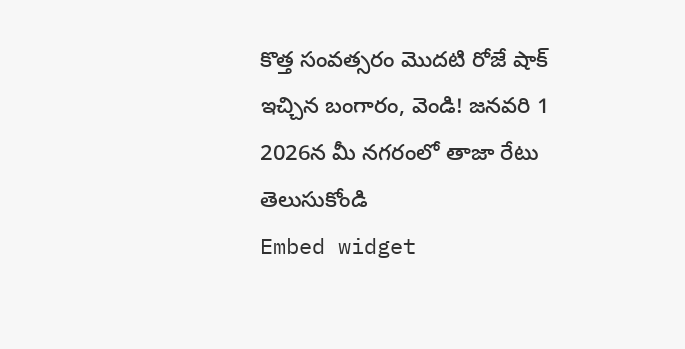కొత్త సంవత్సరం మొదటి రోజే షాక్ ఇచ్చిన బంగారం, వెండి! జనవరి 1 2026న మీ నగరంలో తాజా రేటు తెలుసుకోండి
Embed widget